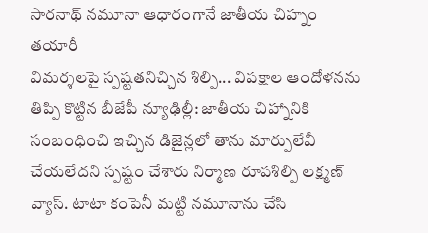సారనాథ్ నమూనా ఆధారంగానే జాతీయ చిహ్నం తయారీ
విమర్శలపై స్పష్టతనిచ్చిన శిల్పి... విపక్షాల ఆందోళనను తిప్పి కొట్టిన బీజేపీ న్యూఢిల్లీ: జాతీయ చిహ్నానికి సంబంధించి ఇచ్చిన డిజైన్లలో తాను మార్పులేవీ చేయలేదని స్పష్టం చేశారు నిర్మాణ రూపశిల్పి లక్ష్మణ్ వ్యాస్. టాటా కంపెనీ మట్టి నమూనాను చేసి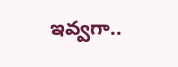ఇవ్వగా..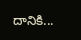దానికి...